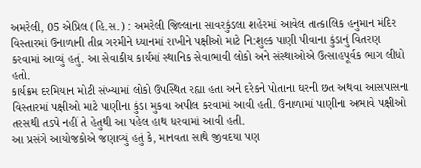અમરેલી, 05 એપ્રિલ (હિ.સ.) : અમરેલી જિલ્લાના સાવરકુંડલા શહેરમાં આવેલ તાત્કાલિક હનુમાન મંદિર વિસ્તારમાં ઉનાળાની તીવ્ર ગરમીને ધ્યાનમાં રાખીને પક્ષીઓ માટે નિ:શુલ્ક પાણી પીવાના કુંડાનું વિતરણ કરવામાં આવ્યું હતું. આ સેવાકીય કાર્યમાં સ્થાનિક સેવાભાવી લોકો અને સંસ્થાઓએ ઉત્સાહપૂર્વક ભાગ લીધો હતો.
કાર્યક્રમ દરમિયાન મોટી સંખ્યામાં લોકો ઉપસ્થિત રહ્યા હતા અને દરેકને પોતાના ઘરની છત અથવા આસપાસના વિસ્તારમાં પક્ષીઓ માટે પાણીના કુંડા મુકવા અપીલ કરવામાં આવી હતી. ઉનાળામાં પાણીના અભાવે પક્ષીઓ તરસથી તડપે નહીં તે હેતુથી આ પહેલ હાથ ધરવામાં આવી હતી.
આ પ્રસંગે આયોજકોએ જણાવ્યું હતું કે, માનવતા સાથે જીવદયા પણ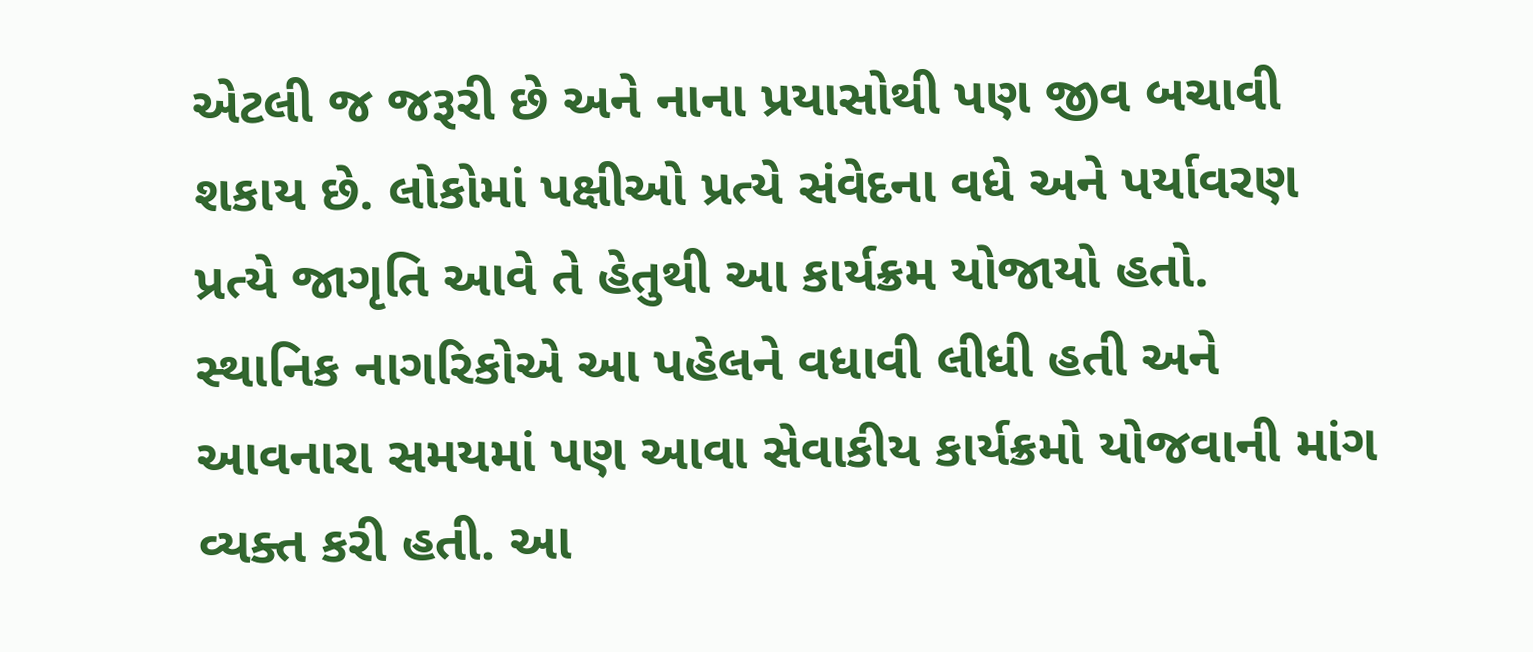એટલી જ જરૂરી છે અને નાના પ્રયાસોથી પણ જીવ બચાવી શકાય છે. લોકોમાં પક્ષીઓ પ્રત્યે સંવેદના વધે અને પર્યાવરણ પ્રત્યે જાગૃતિ આવે તે હેતુથી આ કાર્યક્રમ યોજાયો હતો.
સ્થાનિક નાગરિકોએ આ પહેલને વધાવી લીધી હતી અને આવનારા સમયમાં પણ આવા સેવાકીય કાર્યક્રમો યોજવાની માંગ વ્યક્ત કરી હતી. આ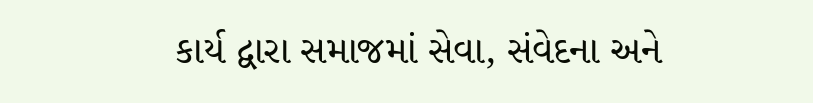કાર્ય દ્વારા સમાજમાં સેવા, સંવેદના અને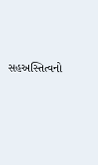સહઅસ્તિત્વનો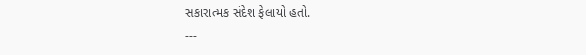સકારાત્મક સંદેશ ફેલાયો હતો.
---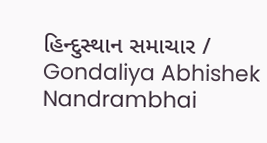હિન્દુસ્થાન સમાચાર / Gondaliya Abhishek Nandrambhai